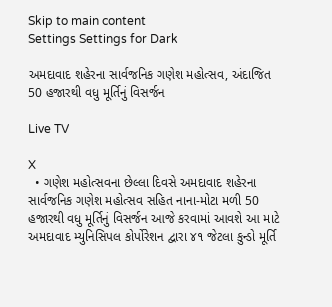Skip to main content
Settings Settings for Dark

અમદાવાદ શહેરના સાર્વજનિક ગણેશ મહોત્સવ, અંદાજિત 50 હજારથી વધુ મૂર્તિનું વિસર્જન

Live TV

X
  • ગણેશ મહોત્સવના છેલ્લા દિવસે અમદાવાદ શહેરના સાર્વજનિક ગણેશ મહોત્સવ સહિત નાના-મોટા મળી 50 હજારથી વધુ મૂર્તિનું વિસર્જન આજે કરવામાં આવશે આ માટે અમદાવાદ મ્યુનિસિપલ કોર્પોરેશન દ્વારા ૪૧ જેટલા કુન્ડો મૂર્તિ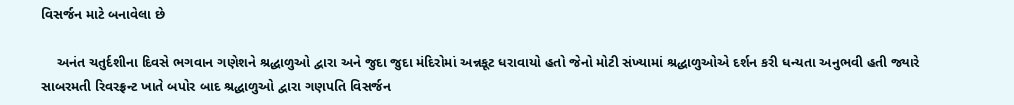વિસર્જન માટે બનાવેલા છે

    અનંત ચતુર્દશીના દિવસે ભગવાન ગણેશને શ્રદ્ધાળુઓ દ્વારા અને જુદા જુદા મંદિરોમાં અન્નકૂટ ધરાવાયો હતો જેનો મોટી સંખ્યામાં શ્રદ્ધાળુઓએ દર્શન કરી ધન્યતા અનુભવી હતી જ્યારે સાબરમતી રિવરફ્રન્ટ ખાતે બપોર બાદ શ્રદ્ધાળુઓ દ્વારા ગણપતિ વિસર્જન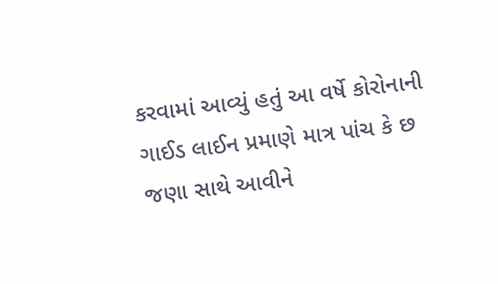કરવામાં આવ્યું હતું આ વર્ષે કોરોનાની ગાઈડ લાઈન પ્રમાણે માત્ર પાંચ કે છ જણા સાથે આવીને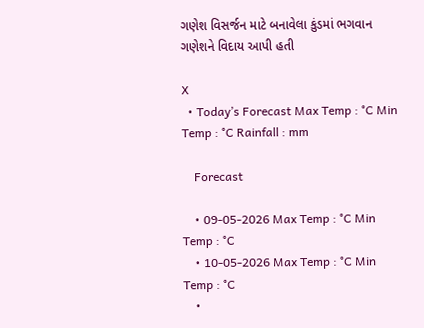ગણેશ વિસર્જન માટે બનાવેલા કુંડમાં ભગવાન ગણેશને વિદાય આપી હતી

X
  • Today’s Forecast Max Temp : °C Min Temp : °C Rainfall : mm

    Forecast

    • 09-05-2026 Max Temp : °C Min Temp : °C
    • 10-05-2026 Max Temp : °C Min Temp : °C
    •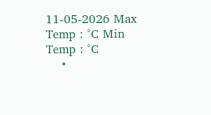11-05-2026 Max Temp : °C Min Temp : °C
    •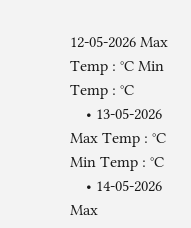12-05-2026 Max Temp : °C Min Temp : °C
    • 13-05-2026 Max Temp : °C Min Temp : °C
    • 14-05-2026 Max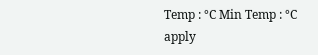Temp : °C Min Temp : °C
apply